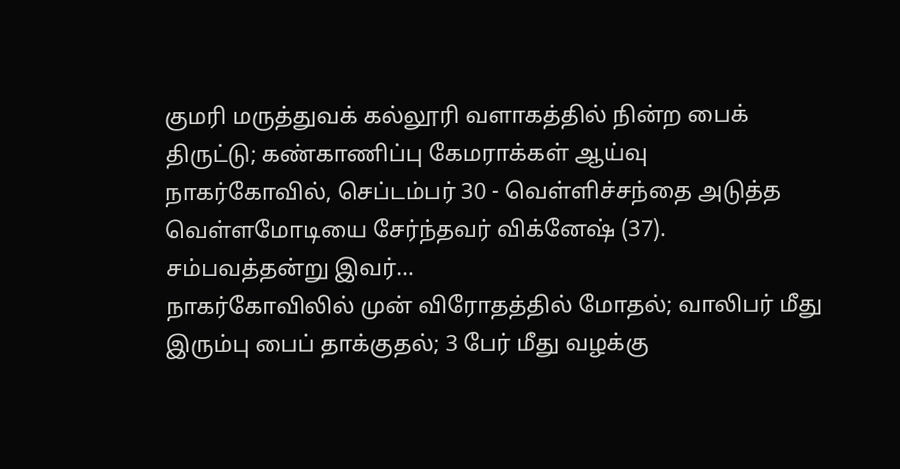குமரி மருத்துவக் கல்லூரி வளாகத்தில் நின்ற பைக் திருட்டு; கண்காணிப்பு கேமராக்கள் ஆய்வு
நாகர்கோவில், செப்டம்பர் 30 - வெள்ளிச்சந்தை அடுத்த வெள்ளமோடியை சேர்ந்தவர் விக்னேஷ் (37). சம்பவத்தன்று இவர்…
நாகர்கோவிலில் முன் விரோதத்தில் மோதல்; வாலிபர் மீது இரும்பு பைப் தாக்குதல்; 3 பேர் மீது வழக்கு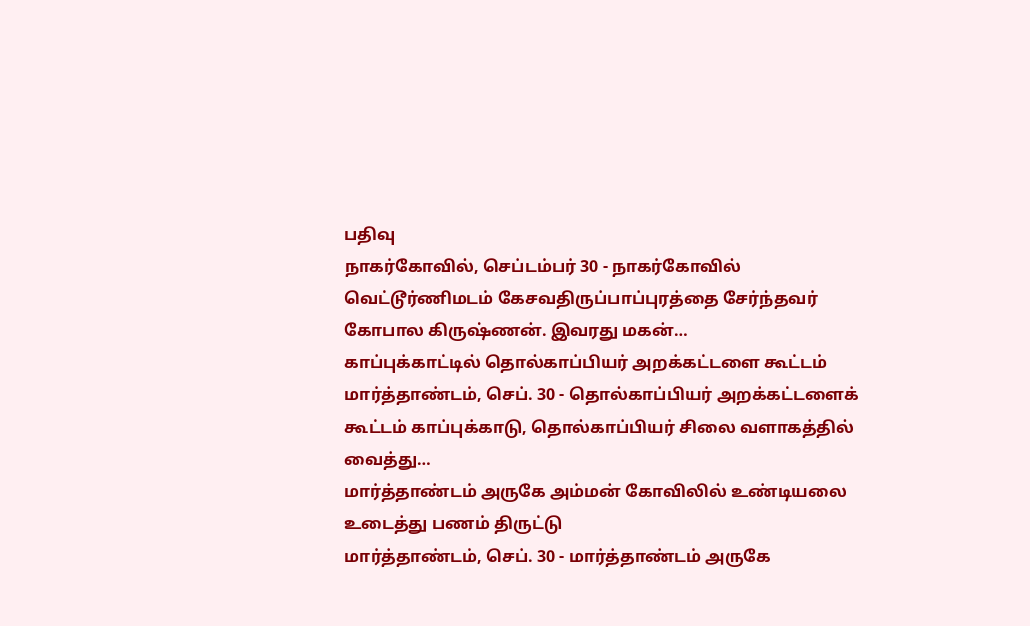பதிவு
நாகர்கோவில், செப்டம்பர் 30 - நாகர்கோவில் வெட்டூர்ணிமடம் கேசவதிருப்பாப்புரத்தை சேர்ந்தவர் கோபால கிருஷ்ணன். இவரது மகன்…
காப்புக்காட்டில் தொல்காப்பியர் அறக்கட்டளை கூட்டம்
மார்த்தாண்டம், செப். 30 - தொல்காப்பியர் அறக்கட்டளைக் கூட்டம் காப்புக்காடு, தொல்காப்பியர் சிலை வளாகத்தில் வைத்து…
மார்த்தாண்டம் அருகே அம்மன் கோவிலில் உண்டியலை உடைத்து பணம் திருட்டு
மார்த்தாண்டம், செப். 30 - மார்த்தாண்டம் அருகே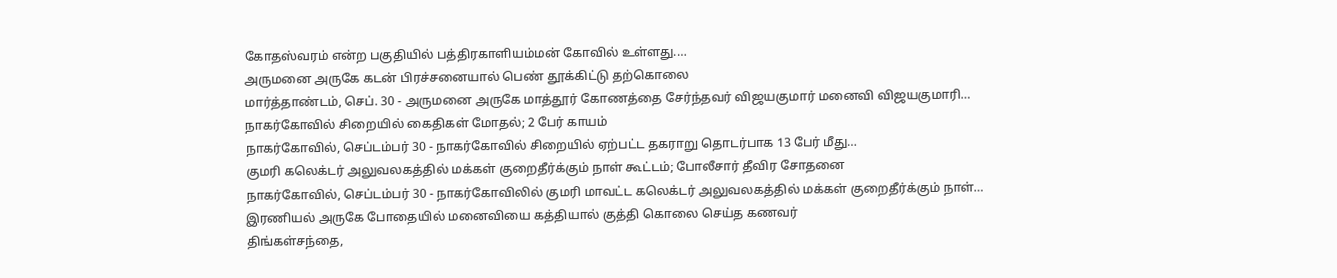கோதஸ்வரம் என்ற பகுதியில் பத்திரகாளியம்மன் கோவில் உள்ளது.…
அருமனை அருகே கடன் பிரச்சனையால் பெண் தூக்கிட்டு தற்கொலை
மார்த்தாண்டம், செப். 30 - அருமனை அருகே மாத்தூர் கோணத்தை சேர்ந்தவர் விஜயகுமார் மனைவி விஜயகுமாரி…
நாகர்கோவில் சிறையில் கைதிகள் மோதல்; 2 பேர் காயம்
நாகர்கோவில், செப்டம்பர் 30 - நாகர்கோவில் சிறையில் ஏற்பட்ட தகராறு தொடர்பாக 13 பேர் மீது…
குமரி கலெக்டர் அலுவலகத்தில் மக்கள் குறைதீர்க்கும் நாள் கூட்டம்; போலீசார் தீவிர சோதனை
நாகர்கோவில், செப்டம்பர் 30 - நாகர்கோவிலில் குமரி மாவட்ட கலெக்டர் அலுவலகத்தில் மக்கள் குறைதீர்க்கும் நாள்…
இரணியல் அருகே போதையில் மனைவியை கத்தியால் குத்தி கொலை செய்த கணவர்
திங்கள்சந்தை,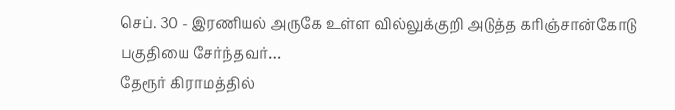செப். 30 - இரணியல் அருகே உள்ள வில்லுக்குறி அடுத்த கரிஞ்சான்கோடு பகுதியை சேர்ந்தவர்…
தேரூர் கிராமத்தில்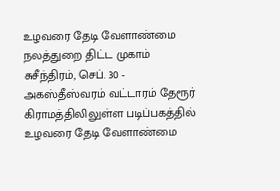உழவரை தேடி வேளாண்மை நலத்துறை திட்ட முகாம்
சுசீந்திரம், செப். 30 - அகஸ்தீஸ்வரம் வட்டாரம் தேரூர் கிராமத்திலிலுள்ள படிப்பகத்தில் உழவரை தேடி வேளாண்மை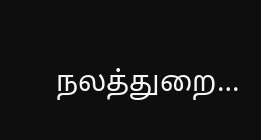நலத்துறை…